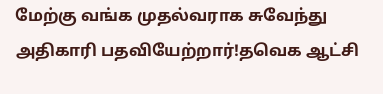மேற்கு வங்க முதல்வராக சுவேந்து அதிகாரி பதவியேற்றார்!தவெக ஆட்சி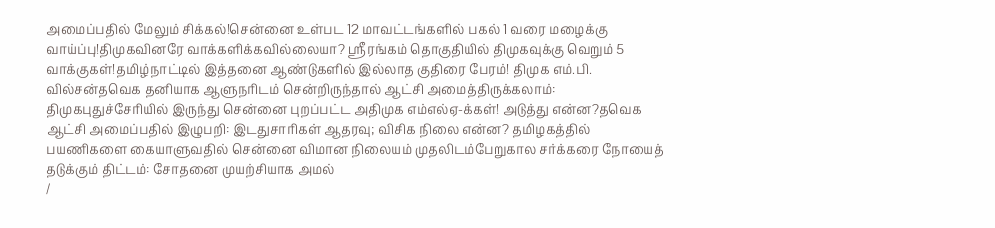அமைப்பதில் மேலும் சிக்கல்!சென்னை உள்பட 12 மாவட்டங்களில் பகல் 1 வரை மழைக்கு வாய்ப்பு!திமுகவினரே வாக்களிக்கவில்லையா? ஸ்ரீரங்கம் தொகுதியில் திமுகவுக்கு வெறும் 5 வாக்குகள்!தமிழ்நாட்டில் இத்தனை ஆண்டுகளில் இல்லாத குதிரை பேரம்! திமுக எம்.பி. வில்சன்தவெக தனியாக ஆளுநரிடம் சென்றிருந்தால் ஆட்சி அமைத்திருக்கலாம்: திமுகபுதுச்சேரியில் இருந்து சென்னை புறப்பட்ட அதிமுக எம்எல்ஏ-க்கள்! அடுத்து என்ன?தவெக ஆட்சி அமைப்பதில் இழுபறி: இடதுசாரிகள் ஆதரவு; விசிக நிலை என்ன? தமிழகத்தில் பயணிகளை கையாளுவதில் சென்னை விமான நிலையம் முதலிடம்பேறுகால சர்க்கரை நோயைத் தடுக்கும் திட்டம்: சோதனை முயற்சியாக அமல்
/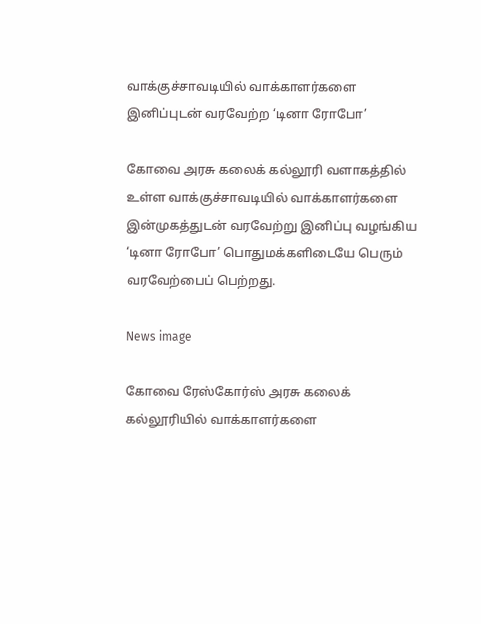வாக்குச்சாவடியில் வாக்காளர்களை இனிப்புடன் வரவேற்ற ‘டினா ரோபோ’

கோவை அரசு கலைக் கல்லூரி வளாகத்தில் உள்ள வாக்குச்சாவடியில் வாக்காளர்களை இன்முகத்துடன் வரவேற்று இனிப்பு வழங்கிய ‘டினா ரோபோ’ பொதுமக்களிடையே பெரும் வரவேற்பைப் பெற்றது.

News image

கோவை ரேஸ்கோர்ஸ் அரசு கலைக் கல்லூரியில் வாக்காளர்களை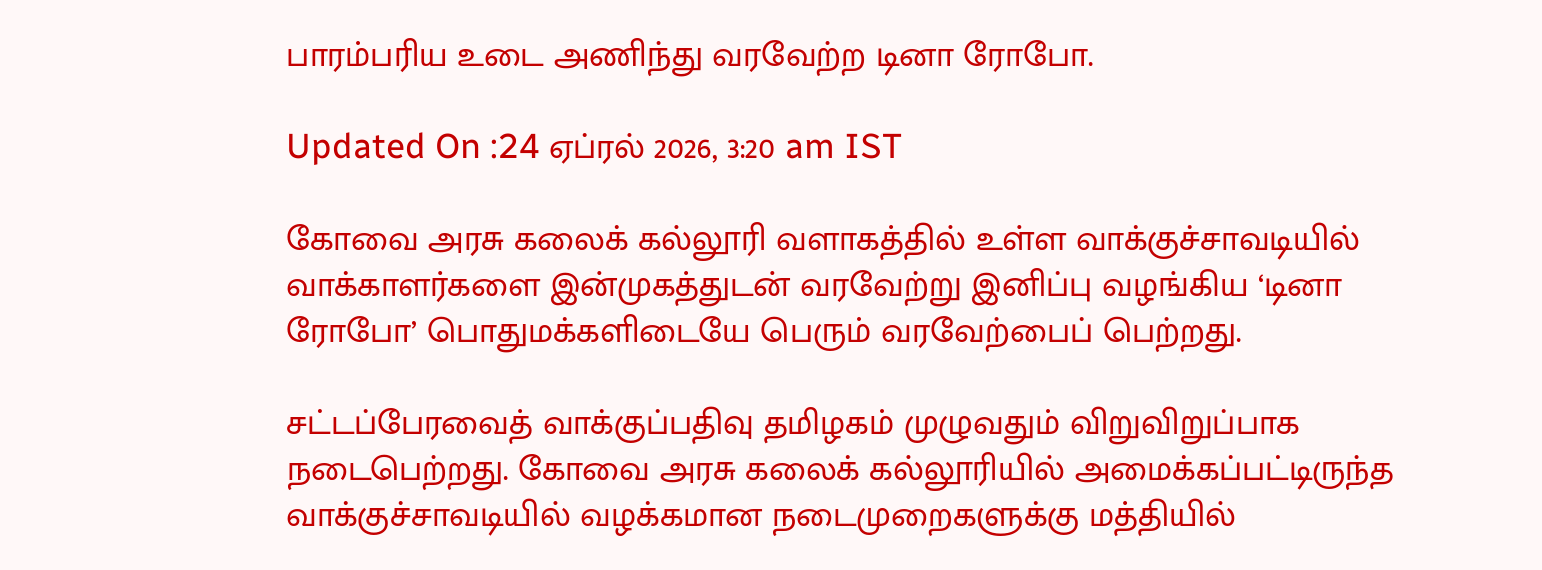பாரம்பரிய உடை அணிந்து வரவேற்ற டினா ரோபோ.

Updated On :24 ஏப்ரல் 2026, 3:20 am IST

கோவை அரசு கலைக் கல்லூரி வளாகத்தில் உள்ள வாக்குச்சாவடியில் வாக்காளர்களை இன்முகத்துடன் வரவேற்று இனிப்பு வழங்கிய ‘டினா ரோபோ’ பொதுமக்களிடையே பெரும் வரவேற்பைப் பெற்றது.

சட்டப்பேரவைத் வாக்குப்பதிவு தமிழகம் முழுவதும் விறுவிறுப்பாக நடைபெற்றது. கோவை அரசு கலைக் கல்லூரியில் அமைக்கப்பட்டிருந்த வாக்குச்சாவடியில் வழக்கமான நடைமுறைகளுக்கு மத்தியில்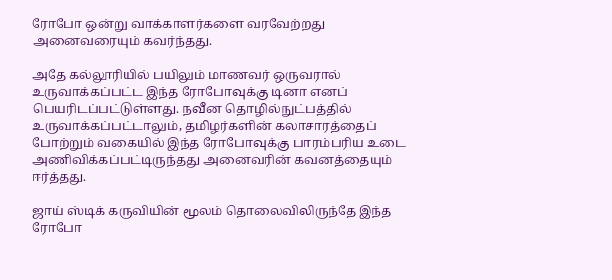ரோபோ ஒன்று வாக்காளர்களை வரவேற்றது அனைவரையும் கவர்ந்தது.

அதே கல்லூரியில் பயிலும் மாணவர் ஒருவரால் உருவாக்கப்பட்ட இந்த ரோபோவுக்கு டினா எனப் பெயரிடப்பட்டுள்ளது. நவீன தொழில்நுட்பத்தில் உருவாக்கப்பட்டாலும், தமிழர்களின் கலாசாரத்தைப் போற்றும் வகையில் இந்த ரோபோவுக்கு பாரம்பரிய உடை அணிவிக்கப்பட்டிருந்தது அனைவரின் கவனத்தையும் ஈர்த்தது.

ஜாய் ஸ்டிக் கருவியின் மூலம் தொலைவிலிருந்தே இந்த ரோபோ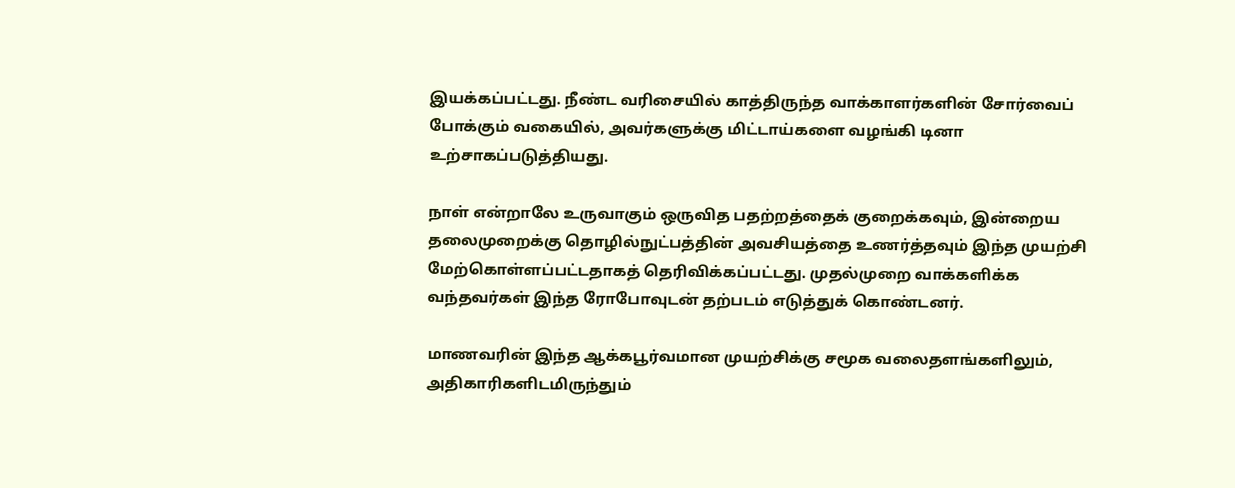இயக்கப்பட்டது. நீண்ட வரிசையில் காத்திருந்த வாக்காளர்களின் சோர்வைப் போக்கும் வகையில், அவர்களுக்கு மிட்டாய்களை வழங்கி டினா உற்சாகப்படுத்தியது.

நாள் என்றாலே உருவாகும் ஒருவித பதற்றத்தைக் குறைக்கவும், இன்றைய தலைமுறைக்கு தொழில்நுட்பத்தின் அவசியத்தை உணர்த்தவும் இந்த முயற்சி மேற்கொள்ளப்பட்டதாகத் தெரிவிக்கப்பட்டது. முதல்முறை வாக்களிக்க வந்தவர்கள் இந்த ரோபோவுடன் தற்படம் எடுத்துக் கொண்டனர்.

மாணவரின் இந்த ஆக்கபூர்வமான முயற்சிக்கு சமூக வலைதளங்களிலும், அதிகாரிகளிடமிருந்தும்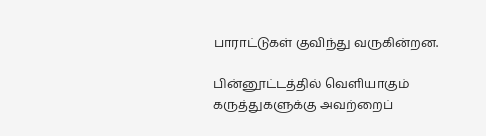பாராட்டுகள் குவிந்து வருகின்றன.

பின்னூட்டத்தில் வெளியாகும் கருத்துகளுக்கு அவற்றைப்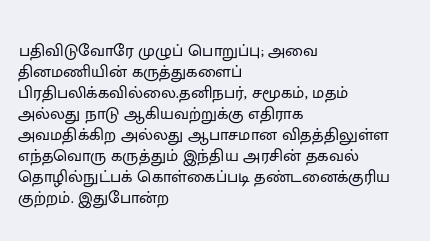பதிவிடுவோரே முழுப் பொறுப்பு; அவை தினமணியின் கருத்துகளைப் பிரதிபலிக்கவில்லை.தனிநபர், சமூகம், மதம் அல்லது நாடு ஆகியவற்றுக்கு எதிராக அவமதிக்கிற அல்லது ஆபாசமான விதத்திலுள்ள எந்தவொரு கருத்தும் இந்திய அரசின் தகவல் தொழில்நுட்பக் கொள்கைப்படி தண்டனைக்குரிய குற்றம். இதுபோன்ற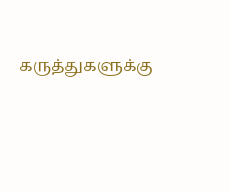கருத்துகளுக்கு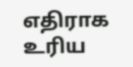எதிராக உரிய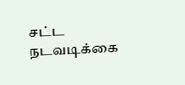சட்ட நடவடிக்கை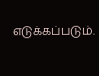எடுக்கப்படும்.